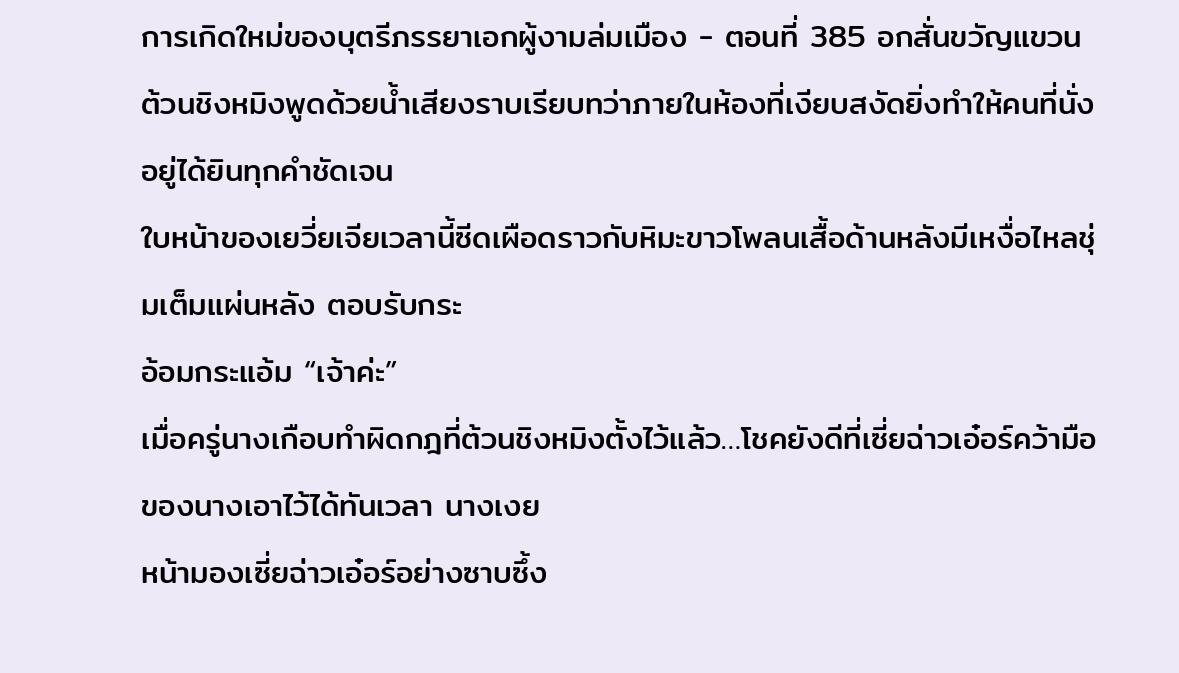การเกิดใหม่ของบุตรีภรรยาเอกผู้งามล่มเมือง - ตอนที่ 385 อกสั่นขวัญแขวน
ต้วนชิงหมิงพูดด้วยนํ้าเสียงราบเรียบทว่าภายในห้องที่เงียบสงัดยิ่งทำให้คนที่นั่งอยู่ได้ยินทุกคำชัดเจน
ใบหน้าของเยวี่ยเจียเวลานี้ซีดเผือดราวกับหิมะขาวโพลนเสื้อด้านหลังมีเหงื่อไหลชุ่มเต็มแผ่นหลัง ตอบรับกระ
อ้อมกระแอ้ม “เจ้าค่ะ”
เมื่อครู่นางเกือบทำผิดกฎที่ต้วนชิงหมิงตั้งไว้แล้ว…โชคยังดีที่เซี่ยฉ่าวเอ๋อร์คว้ามือของนางเอาไว้ได้ทันเวลา นางเงย
หน้ามองเซี่ยฉ่าวเอ๋อร์อย่างซาบซึ้ง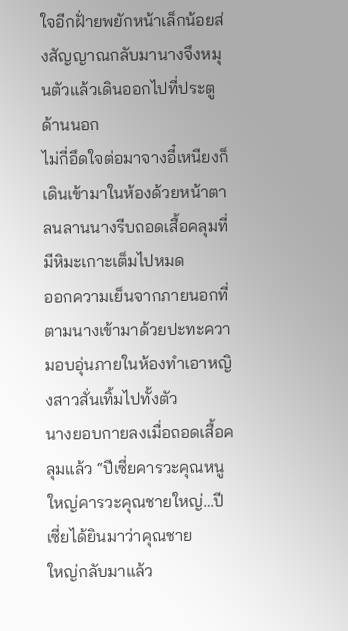ใจอีกฝั่ายพยักหน้าเล็กน้อยส่งสัญญาณกลับมานางจึงหมุนตัวแล้วเดินออกไปที่ประตู
ด้านนอก
ไม่กี่อึดใจต่อมาจางอี๋เหนียงก็เดินเข้ามาในห้องด้วยหน้าตาลนลานนางรีบถอดเสื้อคลุมที่มีหิมะเกาะเต็มไปหมด
ออกความเย็นจากภายนอกที่ตามนางเข้ามาด้วยปะทะความอบอุ่นภายในห้องทำเอาหญิงสาวสั่นเทิ้มไปทั้งตัว
นางยอบกายลงเมื่อถอดเสื้อคลุมแล้ว “ปีเซี่ยคารวะคุณหนูใหญ่คารวะคุณชายใหญ่…ปีเซี่ยได้ยินมาว่าคุณชาย
ใหญ่กลับมาแล้ว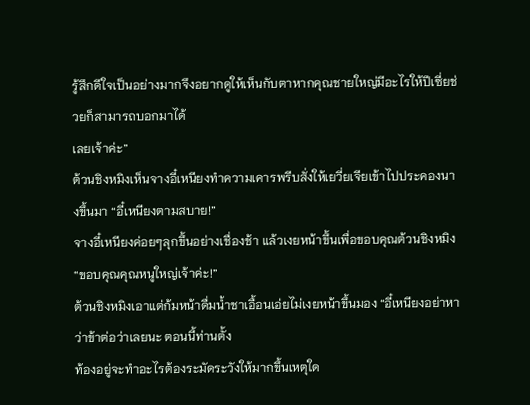รู้สึกดีใจเป็นอย่างมากจึงอยากดูให้เห็นกับตาหากคุณชายใหญ่มีอะไรให้ปีเซี่ยช่วยก็สามารถบอกมาได้
เลยเจ้าค่ะ”
ต้วนชิงหมิงเห็นจางอี๋เหนียงทำความเคารพรีบสั่งให้เยวี่ยเจียเข้าไปประคองนางขึ้นมา “อี๋เหนียงตามสบาย!”
จางอี๋เหนียงค่อยๆลุกขึ้นอย่างเชื่องช้า แล้วเงยหน้าขึ้นเพื่อขอบคุณต้วนชิงหมิง “ขอบคุณคุณหนูใหญ่เจ้าค่ะ!”
ต้วนชิงหมิงเอาแต่ก้มหน้าดื่มนํ้าชาเอื้อนเอ่ยไม่เงยหน้าขึ้นมอง “อี๋เหนียงอย่าหาว่าข้าต่อว่าเลยนะ ตอนนี้ท่านตั้ง
ท้องอยู่จะทำอะไรต้องระมัดระวังให้มากขึ้นเหตุใด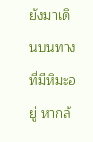ยังมาเดินบนทางที่มีหิมะอยู่ หากล้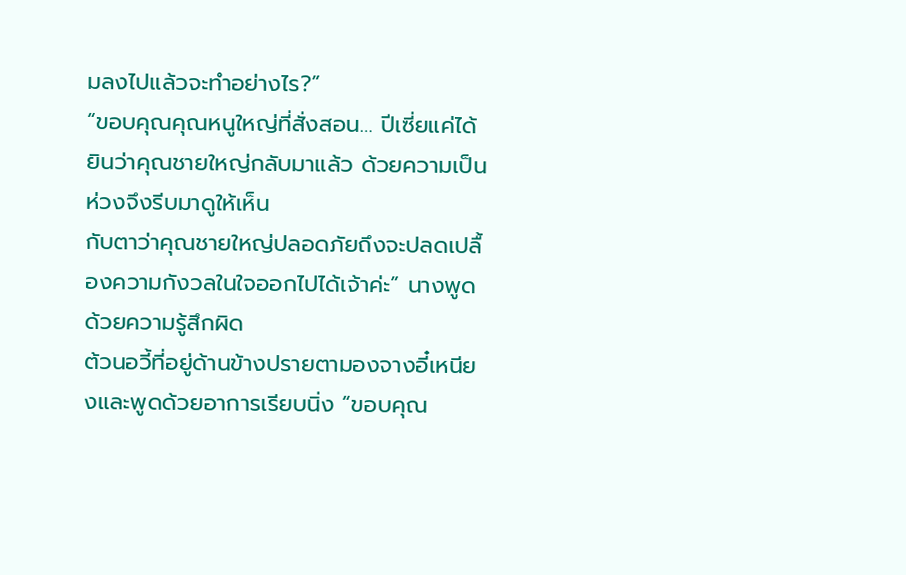มลงไปแล้วจะทำอย่างไร?”
“ขอบคุณคุณหนูใหญ่ที่สั่งสอน… ปีเซี่ยแค่ได้ยินว่าคุณชายใหญ่กลับมาแล้ว ด้วยความเป็นห่วงจึงรีบมาดูให้เห็น
กับตาว่าคุณชายใหญ่ปลอดภัยถึงจะปลดเปลื้องความกังวลในใจออกไปได้เจ้าค่ะ” นางพูดด้วยความรู้สึกผิด
ต้วนอวี้ที่อยู่ด้านข้างปรายตามองจางอี๋เหนียงและพูดด้วยอาการเรียบนิ่ง “ขอบคุณ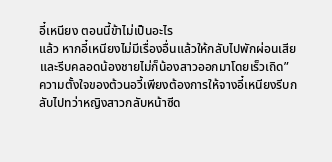อี๋เหนียง ตอนนี้ข้าไม่เป็นอะไร
แล้ว หากอี๋เหนียงไม่มีเรื่องอื่นแล้วให้กลับไปพักผ่อนเสียและรีบคลอดน้องชายไม่ก็น้องสาวออกมาโดยเร็วเถิด”
ความตั้งใจของต้วนอวี้เพียงต้องการให้จางอี๋เหนียงรีบกลับไปทว่าหญิงสาวกลับหน้าซีด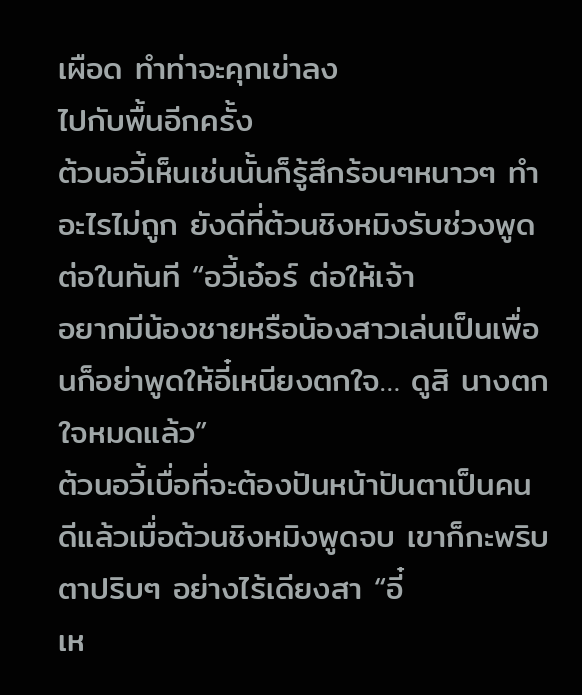เผือด ทำท่าจะคุกเข่าลง
ไปกับพื้นอีกครั้ง
ต้วนอวี้เห็นเช่นนั้นก็รู้สึกร้อนๆหนาวๆ ทำอะไรไม่ถูก ยังดีที่ต้วนชิงหมิงรับช่วงพูดต่อในทันที “อวี้เอ๋อร์ ต่อให้เจ้า
อยากมีน้องชายหรือน้องสาวเล่นเป็นเพื่อนก็อย่าพูดให้อี๋เหนียงตกใจ… ดูสิ นางตกใจหมดแล้ว”
ต้วนอวี้เบื่อที่จะต้องปันหน้าปันตาเป็นคนดีแล้วเมื่อต้วนชิงหมิงพูดจบ เขาก็กะพริบตาปริบๆ อย่างไร้เดียงสา “อี๋
เห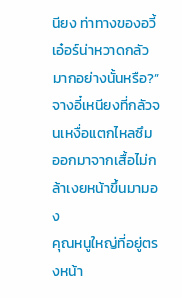นียง ท่าทางของอวี้เอ๋อร์น่าหวาดกลัวมากอย่างนั้นหรือ?”
จางอี๋เหนียงที่กลัวจนเหงื่อแตกไหลซึมออกมาจากเสื้อไม่กล้าเงยหน้าขึ้นมามอง
คุณหนูใหญ่ที่อยู่ตรงหน้า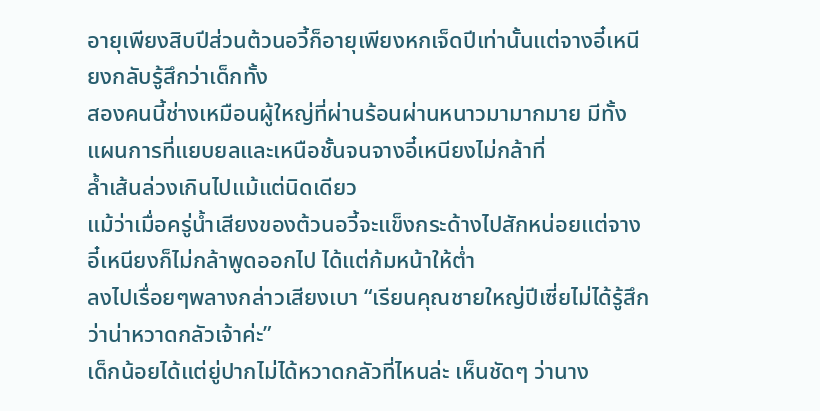อายุเพียงสิบปีส่วนต้วนอวี้ก็อายุเพียงหกเจ็ดปีเท่านั้นแต่จางอี๋เหนียงกลับรู้สึกว่าเด็กทั้ง
สองคนนี้ช่างเหมือนผู้ใหญ่ที่ผ่านร้อนผ่านหนาวมามากมาย มีทั้งแผนการที่แยบยลและเหนือชั้นจนจางอี๋เหนียงไม่กล้าที่
ลํ้าเส้นล่วงเกินไปแม้แต่นิดเดียว
แม้ว่าเมื่อครู่นํ้าเสียงของต้วนอวี้จะแข็งกระด้างไปสักหน่อยแต่จางอี๋เหนียงก็ไม่กล้าพูดออกไป ได้แต่ก้มหน้าให้ตํ่า
ลงไปเรื่อยๆพลางกล่าวเสียงเบา “เรียนคุณชายใหญ่ปีเซี่ยไม่ได้รู้สึกว่าน่าหวาดกลัวเจ้าค่ะ”
เด็กน้อยได้แต่ยู่ปากไม่ได้หวาดกลัวที่ไหนล่ะ เห็นชัดๆ ว่านาง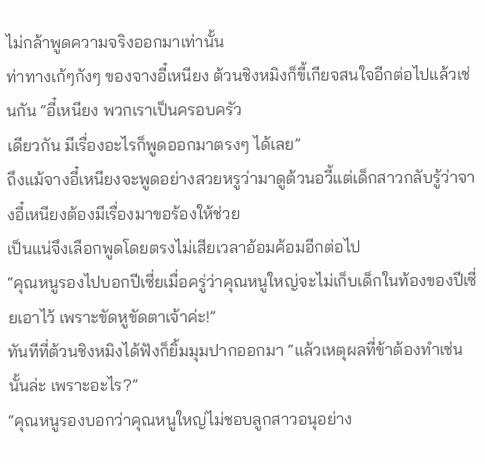ไม่กล้าพูดความจริงออกมาเท่านั้น
ท่าทางเก้ๆกังๆ ของจางอี๋เหนียง ต้วนชิงหมิงก็ขี้เกียจสนใจอีกต่อไปแล้วเช่นกัน “อี๋เหนียง พวกเราเป็นครอบครัว
เดียวกัน มีเรื่องอะไรก็พูดออกมาตรงๆ ได้เลย”
ถึงแม้จางอี๋เหนียงจะพูดอย่างสวยหรูว่ามาดูต้วนอวี้แต่เด็กสาวกลับรู้ว่าจางอี๋เหนียงต้องมีเรื่องมาขอร้องให้ช่วย
เป็นแน่จึงเลือกพูดโดยตรงไม่เสียเวลาอ้อมค้อมอีกต่อไป
“คุณหนูรองไปบอกปีเซี่ยเมื่อครู่ว่าคุณหนูใหญ่จะไม่เก็บเด็กในท้องของปีเซี่ยเอาไว้ เพราะขัดหูขัดตาเจ้าค่ะ!”
ทันทีที่ต้วนชิงหมิงได้ฟังก็ยิ้มมุมปากออกมา “แล้วเหตุผลที่ข้าต้องทำเช่นนั้นล่ะ เพราะอะไร?”
“คุณหนูรองบอกว่าคุณหนูใหญ่ไม่ชอบลูกสาวอนุอย่าง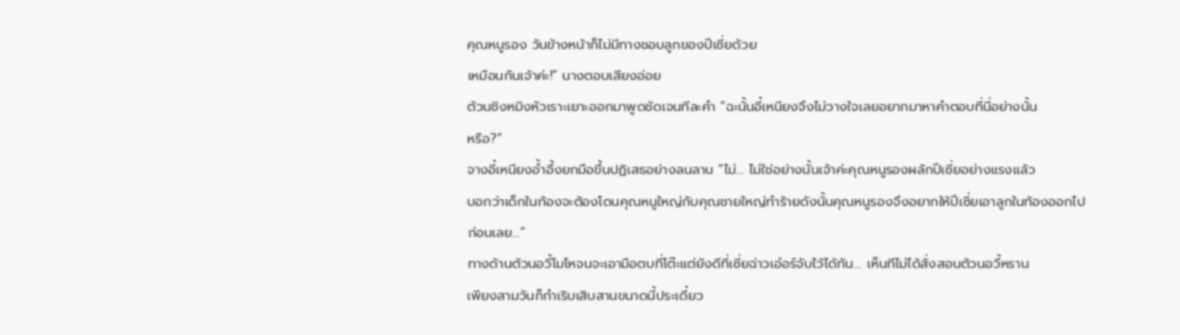คุณหนูรอง วันข้างหน้าก็ไม่มีทางชอบลูกของปีเซี่ยด้วย
เหมือนกันเจ้าค่ะ!” นางตอบเสียงอ่อย
ต้วนชิงหมิงหัวเราะเยาะออกมาพูดชัดเจนทีละคำ “ฉะนั้นอี๋เหนียงจึงไม่วางใจเลยอยากมาหาคำตอบที่นี่อย่างนั้น
หรือ?”
จางอี๋เหนียงอํ้าอึ้งยกมือขึ้นปฏิเสธอย่างลนลาน “ไม่… ไม่ใช่อย่างนั้นเจ้าค่ะคุณหนูรองผลักปีเซี่ยอย่างแรงแล้ว
บอกว่าเด็กในท้องจะต้องโดนคุณหนูใหญ่กับคุณชายใหญ่ทำร้ายดังนั้นคุณหนูรองจึงอยากให้ปีเซี่ยเอาลูกในท้องออกไป
ก่อนเลย…”
ทางด้านต้วนอวี้โมโหจนจะเอามือตบที่โต๊ะแต่ยังดีที่เซี่ยฉ่าวเอ๋อร์จับไว้ได้ทัน… เห็นทีไม่ได้สั่งสอนต้วนอวี้หราน
เพียงสามวันก็กำเริบเสิบสานขนาดนี้ประเดี๋ยว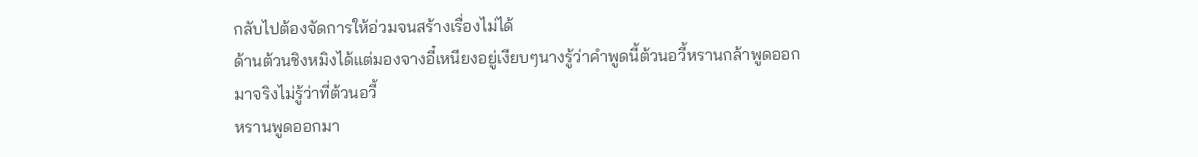กลับไปต้องจัดการให้อ่วมจนสร้างเรื่องไม่ได้
ด้านต้วนชิงหมิงได้แต่มองจางอี๋เหนียงอยู่เงียบๆนางรู้ว่าคำพูดนี้ต้วนอวี้หรานกล้าพูดออกมาจริงไม่รู้ว่าที่ต้วนอวี้
หรานพูดออกมา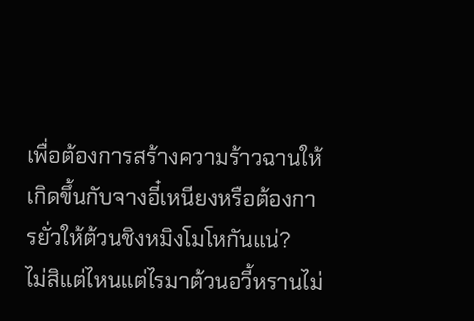เพื่อต้องการสร้างความร้าวฉานให้เกิดขึ้นกับจางอี๋เหนียงหรือต้องการยั่วให้ต้วนชิงหมิงโมโหกันแน่?
ไม่สิแต่ไหนแต่ไรมาต้วนอวี้หรานไม่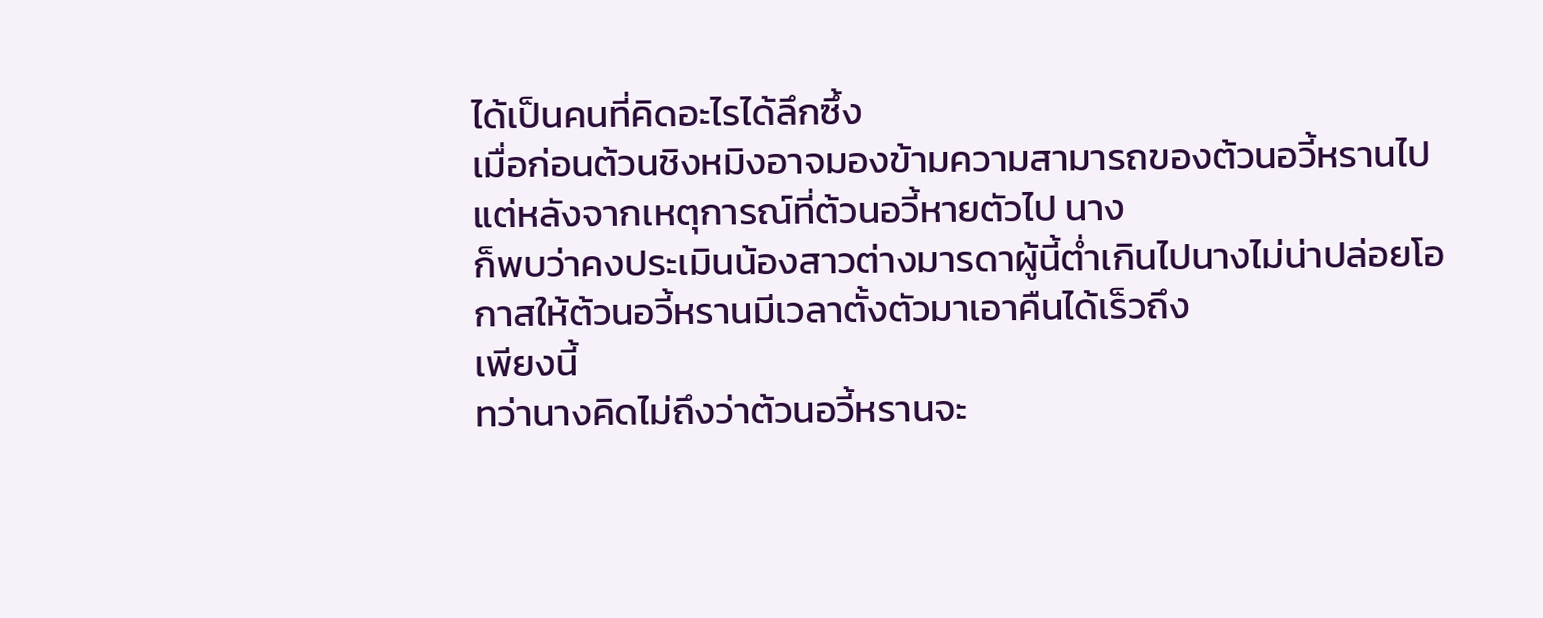ได้เป็นคนที่คิดอะไรได้ลึกซึ้ง
เมื่อก่อนต้วนชิงหมิงอาจมองข้ามความสามารถของต้วนอวี้หรานไปแต่หลังจากเหตุการณ์ที่ต้วนอวี้หายตัวไป นาง
ก็พบว่าคงประเมินน้องสาวต่างมารดาผู้นี้ตํ่าเกินไปนางไม่น่าปล่อยโอกาสให้ต้วนอวี้หรานมีเวลาตั้งตัวมาเอาคืนได้เร็วถึง
เพียงนี้
ทว่านางคิดไม่ถึงว่าต้วนอวี้หรานจะ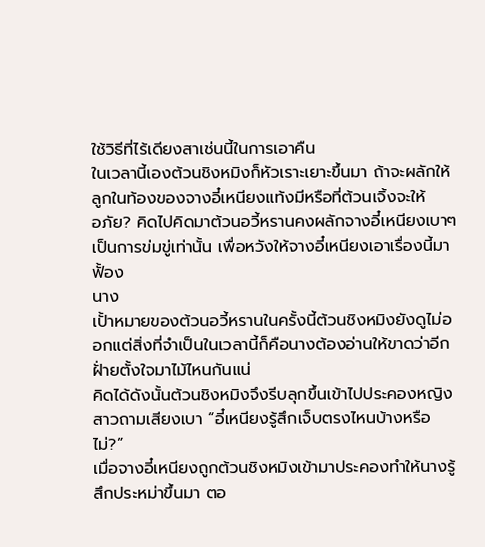ใช้วิธีที่ไร้เดียงสาเช่นนี้ในการเอาคืน
ในเวลานี้เองต้วนชิงหมิงก็หัวเราะเยาะขึ้นมา ถ้าจะผลักให้ลูกในท้องของจางอี๋เหนียงแท้งมีหรือที่ต้วนเจิ้งจะให้
อภัย? คิดไปคิดมาต้วนอวี้หรานคงผลักจางอี๋เหนียงเบาๆเป็นการข่มขู่เท่านั้น เพื่อหวังให้จางอี๋เหนียงเอาเรื่องนี้มาฟั้อง
นาง
เปั้าหมายของต้วนอวี้หรานในครั้งนี้ต้วนชิงหมิงยังดูไม่ออกแต่สิ่งที่จำเป็นในเวลานี้ก็คือนางต้องอ่านให้ขาดว่าอีก
ฝั่ายตั้งใจมาไม้ไหนกันแน่
คิดได้ดังนั้นต้วนชิงหมิงจึงรีบลุกขึ้นเข้าไปประคองหญิงสาวถามเสียงเบา “อี๋เหนียงรู้สึกเจ็บตรงไหนบ้างหรือไม่?”
เมื่อจางอี๋เหนียงถูกต้วนชิงหมิงเข้ามาประคองทำให้นางรู้สึกประหม่าขึ้นมา ตอ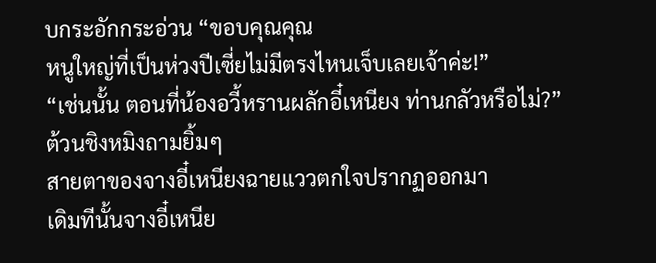บกระอักกระอ่วน “ขอบคุณคุณ
หนูใหญ่ที่เป็นห่วงปีเซี่ยไม่มีตรงไหนเจ็บเลยเจ้าค่ะ!”
“เช่นนั้น ตอนที่น้องอวี้หรานผลักอี๋เหนียง ท่านกลัวหรือไม่?” ต้วนชิงหมิงถามยิ้มๆ
สายตาของจางอี๋เหนียงฉายแววตกใจปรากฏออกมา
เดิมทีนั้นจางอี๋เหนีย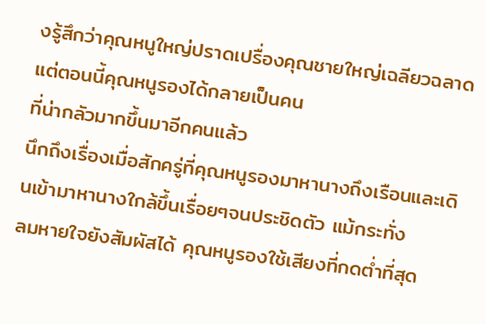งรู้สึกว่าคุณหนูใหญ่ปราดเปรื่องคุณชายใหญ่เฉลียวฉลาดแต่ตอนนี้คุณหนูรองได้กลายเป็นคน
ที่น่ากลัวมากขึ้นมาอีกคนแล้ว
นึกถึงเรื่องเมื่อสักครู่ที่คุณหนูรองมาหานางถึงเรือนและเดินเข้ามาหานางใกล้ขึ้นเรื่อยๆจนประชิดตัว แม้กระทั่ง
ลมหายใจยังสัมผัสได้ คุณหนูรองใช้เสียงที่กดตํ่าที่สุด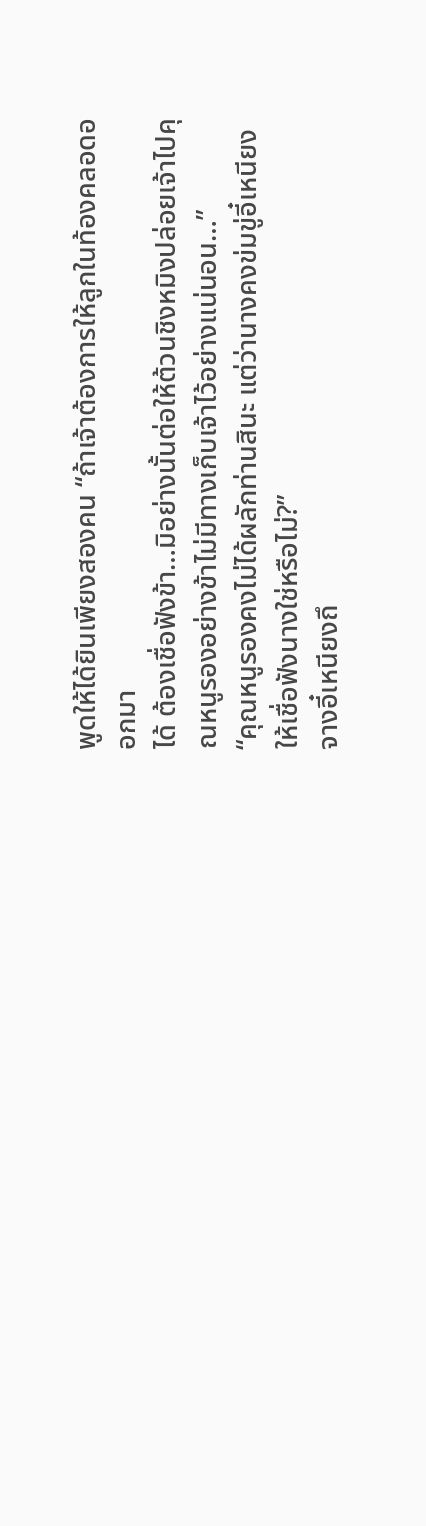พูดให้ได้ยินเพียงสองคน “ถ้าเจ้าต้องการให้ลูกในท้องคลอดออกมา
ได้ ต้องเชื่อฟังข้า…มิอย่างนั้นต่อให้ต้วนชิงหมิงปล่อยเจ้าไปคุณหนูรองอย่างข้าไม่มีทางเก็บเจ้าไว้อย่างแน่นอน…”
“คุณหนูรองคงไม่ได้ผลักท่านสินะ แต่ว่านางคงข่มขู่อี๋เหนียงให้เชื่อฟังนางใช่หรือไม่?”
จางอี๋เหนียงถึ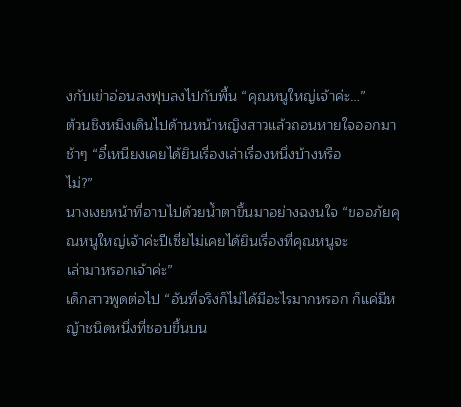งกับเข่าอ่อนลงฟุบลงไปกับพื้น “คุณหนูใหญ่เจ้าค่ะ…”
ต้วนชิงหมิงเดินไปด้านหน้าหญิงสาวแล้วถอนหายใจออกมาช้าๆ “อี๋เหนียงเคยได้ยินเรื่องเล่าเรื่องหนึ่งบ้างหรือ
ไม่?”
นางเงยหน้าที่อาบไปด้วยนํ้าตาขึ้นมาอย่างฉงนใจ “ขออภัยคุณหนูใหญ่เจ้าค่ะปีเซี่ยไม่เคยได้ยินเรื่องที่คุณหนูจะ
เล่ามาหรอกเจ้าค่ะ”
เด็กสาวพูดต่อไป “อันที่จริงก็ไม่ได้มีอะไรมากหรอก ก็แค่มีหญ้าชนิดหนึ่งที่ชอบขึ้นบน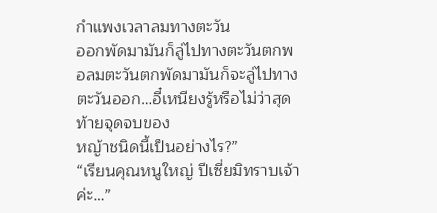กำแพงเวลาลมทางตะวัน
ออกพัดมามันก็ลู่ไปทางตะวันตกพอลมตะวันตกพัดมามันก็จะลู่ไปทางตะวันออก…อี๋เหนียงรู้หรือไม่ว่าสุดท้ายจุดจบของ
หญ้าชนิดนี้เป็นอย่างไร?”
“เรียนคุณหนูใหญ่ ปีเซี่ยมิทราบเจ้าค่ะ…”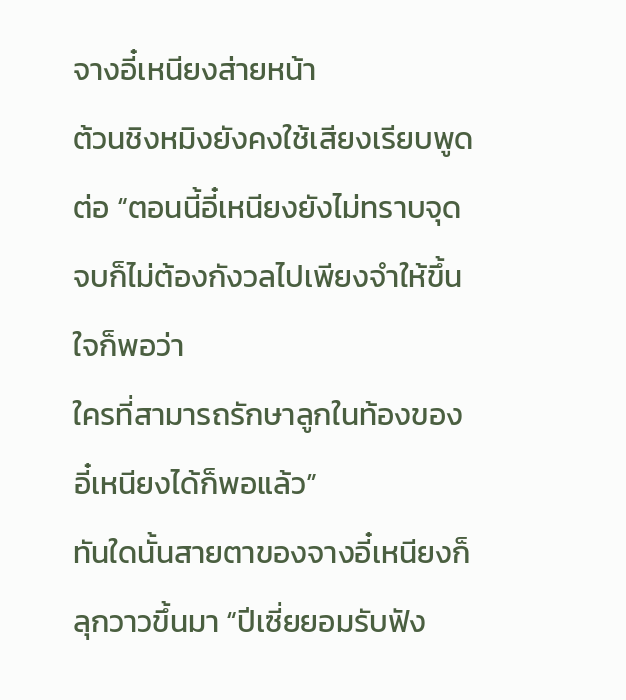จางอี๋เหนียงส่ายหน้า
ต้วนชิงหมิงยังคงใช้เสียงเรียบพูดต่อ “ตอนนี้อี๋เหนียงยังไม่ทราบจุดจบก็ไม่ต้องกังวลไปเพียงจำให้ขึ้นใจก็พอว่า
ใครที่สามารถรักษาลูกในท้องของอี๋เหนียงได้ก็พอแล้ว”
ทันใดนั้นสายตาของจางอี๋เหนียงก็ลุกวาวขึ้นมา “ปีเซี่ยยอมรับฟัง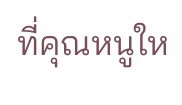ที่คุณหนูให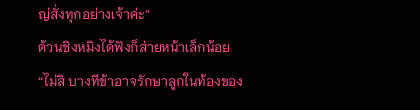ญ่สั่งทุกอย่างเจ้าค่ะ”
ต้วนชิงหมิงได้ฟังก็ส่ายหน้าเล็กน้อย “ไม่สิ บางทีข้าอาจรักษาลูกในท้องของ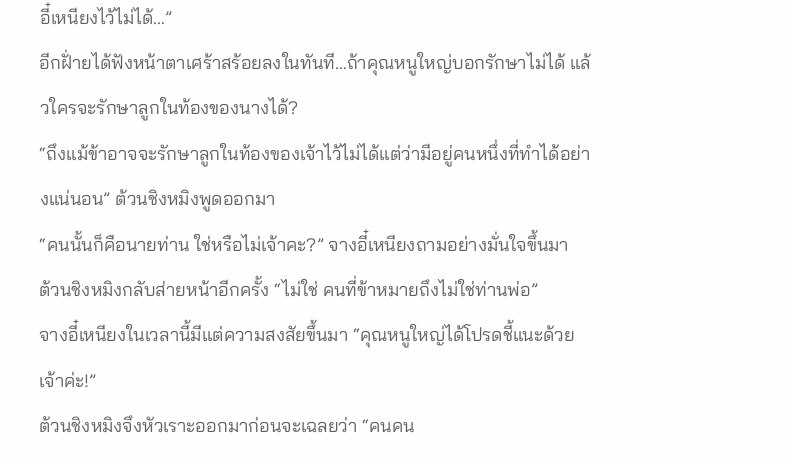อี๋เหนียงไว้ไม่ได้…”
อีกฝั่ายได้ฟังหน้าตาเศร้าสร้อยลงในทันที…ถ้าคุณหนูใหญ่บอกรักษาไม่ได้ แล้วใครจะรักษาลูกในท้องของนางได้?
“ถึงแม้ข้าอาจจะรักษาลูกในท้องของเจ้าไว้ไม่ได้แต่ว่ามีอยู่คนหนึ่งที่ทำได้อย่างแน่นอน” ต้วนชิงหมิงพูดออกมา
“คนนั้นก็คือนายท่าน ใช่หรือไม่เจ้าคะ?” จางอี๋เหนียงถามอย่างมั่นใจขึ้นมา
ต้วนชิงหมิงกลับส่ายหน้าอีกครั้ง “ไม่ใช่ คนที่ข้าหมายถึงไม่ใช่ท่านพ่อ”
จางอี๋เหนียงในเวลานี้มีแต่ความสงสัยขึ้นมา “คุณหนูใหญ่ได้โปรดชี้แนะด้วยเจ้าค่ะ!”
ต้วนชิงหมิงจึงหัวเราะออกมาก่อนจะเฉลยว่า “คนคน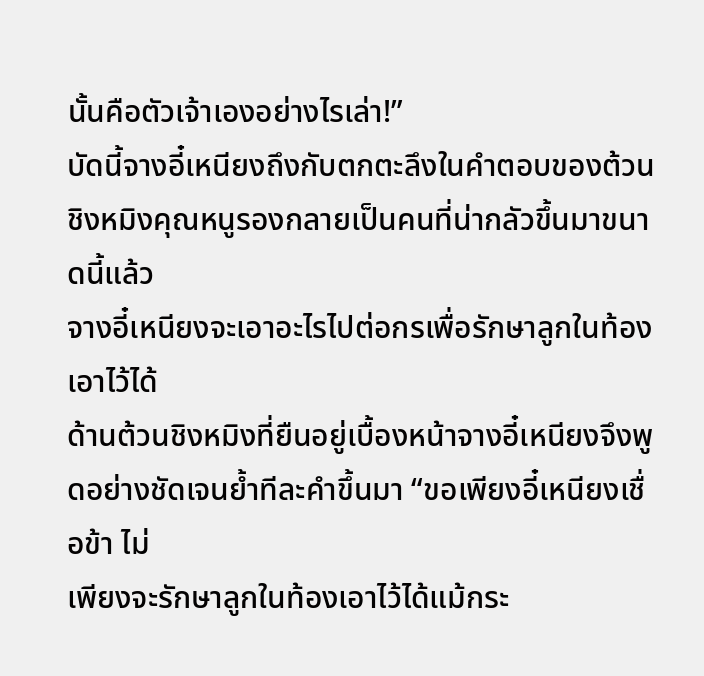นั้นคือตัวเจ้าเองอย่างไรเล่า!”
บัดนี้จางอี๋เหนียงถึงกับตกตะลึงในคำตอบของต้วนชิงหมิงคุณหนูรองกลายเป็นคนที่น่ากลัวขึ้นมาขนาดนี้แล้ว
จางอี๋เหนียงจะเอาอะไรไปต่อกรเพื่อรักษาลูกในท้องเอาไว้ได้
ด้านต้วนชิงหมิงที่ยืนอยู่เบื้องหน้าจางอี๋เหนียงจึงพูดอย่างชัดเจนยํ้าทีละคำขึ้นมา “ขอเพียงอี๋เหนียงเชื่อข้า ไม่
เพียงจะรักษาลูกในท้องเอาไว้ได้แม้กระ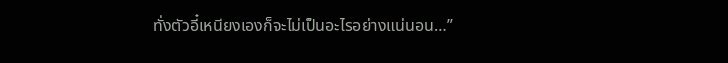ทั่งตัวอี๋เหนียงเองก็จะไม่เป็นอะไรอย่างแน่นอน…”